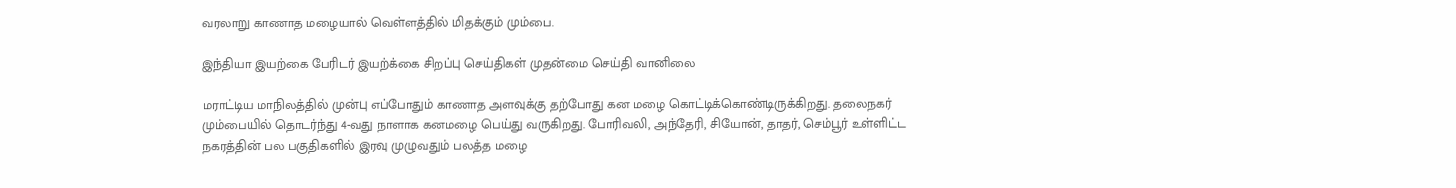வரலாறு காணாத மழையால் வெள்ளத்தில் மிதக்கும் மும்பை.

இந்தியா இயற்கை பேரிடர் இயற்க்கை சிறப்பு செய்திகள் முதன்மை செய்தி வானிலை

மராட்டிய மாநிலத்தில் முன்பு எப்போதும் காணாத அளவுக்கு தற்போது கன மழை கொட்டிக்கொண்டிருக்கிறது. தலைநகர் மும்பையில் தொடர்ந்து 4-வது நாளாக கனமழை பெய்து வருகிறது. போரிவலி, அந்தேரி, சியோன், தாதர், செம்பூர் உள்ளிட்ட நகரத்தின் பல பகுதிகளில் இரவு முழுவதும் பலத்த மழை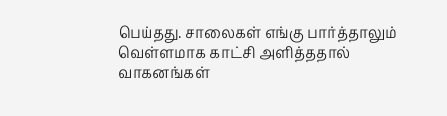பெய்தது. சாலைகள் எங்கு பார்த்தாலும் வெள்ளமாக காட்சி அளித்ததால் வாகனங்கள்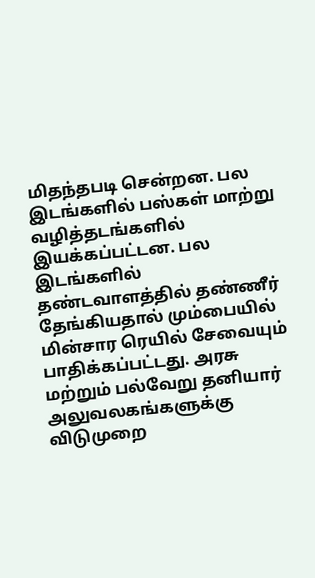மிதந்தபடி சென்றன. பல இடங்களில் பஸ்கள் மாற்று வழித்தடங்களில் இயக்கப்பட்டன. பல இடங்களில் தண்டவாளத்தில் தண்ணீர் தேங்கியதால் மும்பையில் மின்சார ரெயில் சேவையும் பாதிக்கப்பட்டது. அரசு மற்றும் பல்வேறு தனியார் அலுவலகங்களுக்கு விடுமுறை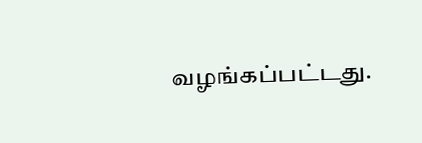வழங்கப்பட்டது.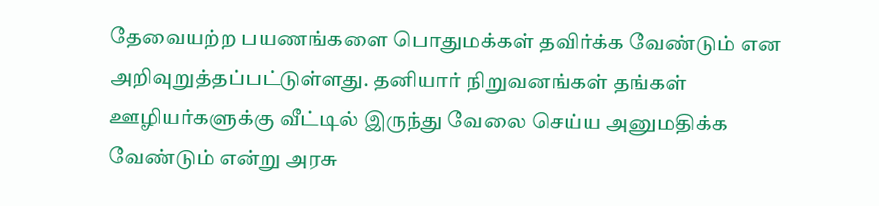தேவையற்ற பயணங்களை பொதுமக்கள் தவிர்க்க வேண்டும் என அறிவுறுத்தப்பட்டுள்ளது. தனியார் நிறுவனங்கள் தங்கள் ஊழியர்களுக்கு வீட்டில் இருந்து வேலை செய்ய அனுமதிக்க வேண்டும் என்று அரசு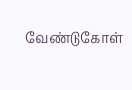வேண்டுகோள்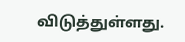விடுத்துள்ளது.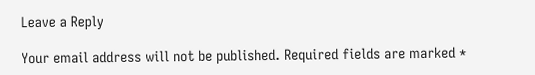Leave a Reply

Your email address will not be published. Required fields are marked *